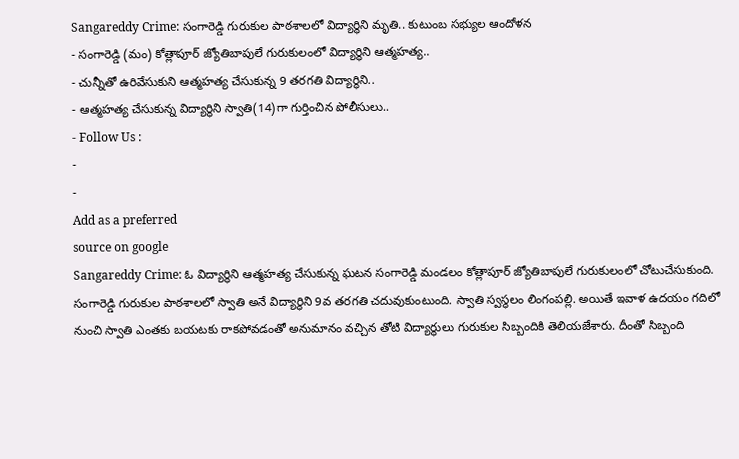Sangareddy Crime: సంగారెడ్డి గురుకుల పాఠశాలలో విద్యార్థిని మృతి.. కుటుంబ సభ్యుల ఆందోళన
- సంగారెడ్డి (మం) కోత్లాపూర్ జ్యోతిబాపులే గురుకులంలో విద్యార్థిని ఆత్మహత్య..
- చున్నీతో ఉరివేసుకుని ఆత్మహత్య చేసుకున్న 9 తరగతి విద్యార్థిని..
- ఆత్మహత్య చేసుకున్న విద్యార్థిని స్వాతి(14)గా గుర్తించిన పోలీసులు..
- Follow Us :
-
-
Add as a preferred
source on google
Sangareddy Crime: ఓ విద్యార్థిని ఆత్మహత్య చేసుకున్న ఘటన సంగారెడ్డి మండలం కోత్లాపూర్ జ్యోతిబాపులే గురుకులంలో చోటుచేసుకుంది. సంగారెడ్డి గురుకుల పాఠశాలలో స్వాతి అనే విద్యార్థిని 9వ తరగతి చదువుకుంటుంది. స్వాతి స్వస్థలం లింగంపల్లి. అయితే ఇవాళ ఉదయం గదిలో నుంచి స్వాతి ఎంతకు బయటకు రాకపోవడంతో అనుమానం వచ్చిన తోటి విద్యార్థులు గురుకుల సిబ్బందికి తెలియజేశారు. దీంతో సిబ్బంది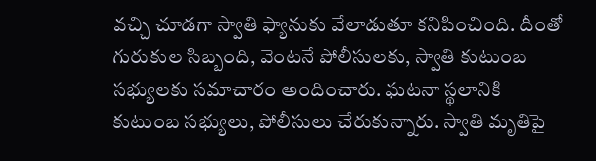వచ్చి చూడగా స్వాతి ఫ్యానుకు వేలాడుతూ కనిపించింది. దీంతో గురుకుల సిబ్బంది, వెంటనే పోలీసులకు, స్వాతి కుటుంబ సభ్యులకు సమాచారం అందించారు. ఘటనా స్థలానికి కుటుంబ సభ్యులు, పోలీసులు చేరుకున్నారు. స్వాతి మృతిపై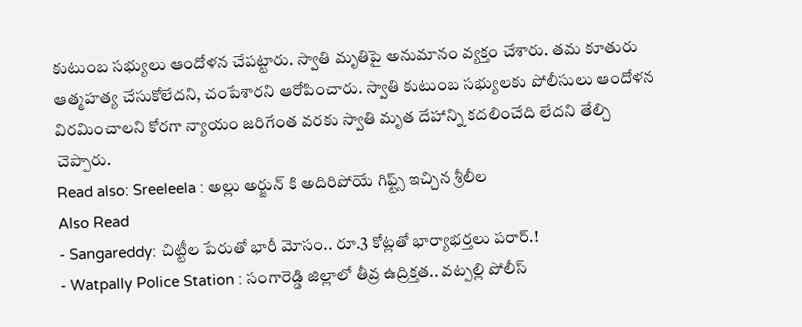కుటుంబ సభ్యులు ఆందోళన చేపట్టారు. స్వాతి మృతిపై అనుమానం వ్యక్తం చేశారు. తమ కూతురు ఆత్మహత్య చేసుకోలేదని, చంపేశారని ఆరోపించారు. స్వాతి కుటుంబ సభ్యులకు పోలీసులు ఆందోళన విరమించాలని కోరగా న్యాయం జరిగేంత వరకు స్వాతి మృత దేహాన్ని కదలించేది లేదని తేల్చి చెప్పారు.
Read also: Sreeleela : అల్లు అర్జున్ కి అదిరిపోయే గిఫ్ట్స్ ఇచ్చిన శ్రీలీల
Also Read
- Sangareddy: చిట్టీల పేరుతో భారీ మోసం.. రూ.3 కోట్లతో భార్యాభర్తలు పరార్.!
- Watpally Police Station : సంగారెడ్డి జిల్లాలో తీవ్ర ఉద్రిక్తత.. వట్పల్లి పోలీస్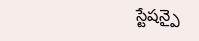స్టేషన్పై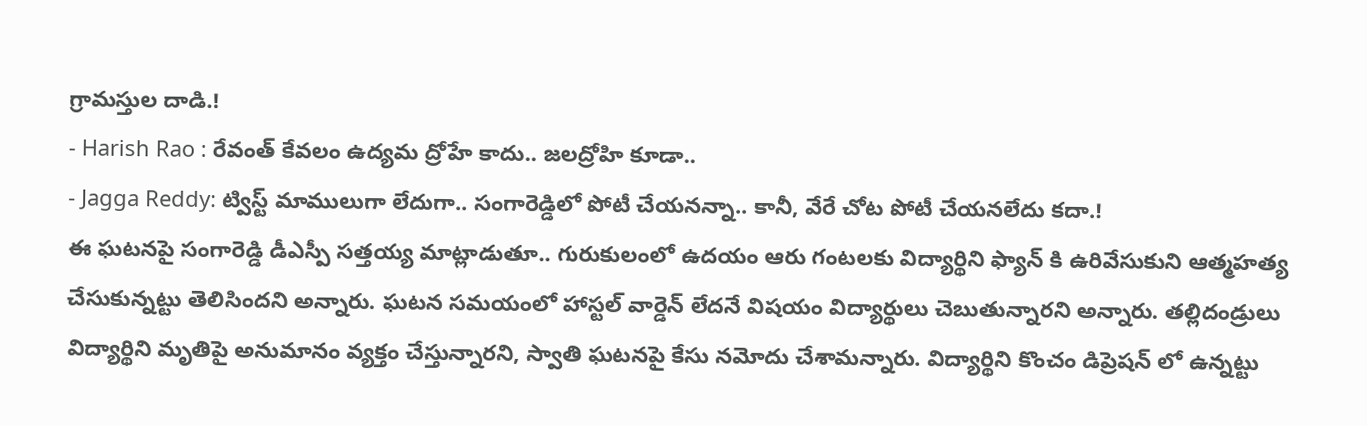గ్రామస్తుల దాడి.!
- Harish Rao : రేవంత్ కేవలం ఉద్యమ ద్రోహే కాదు.. జలద్రోహి కూడా..
- Jagga Reddy: ట్విస్ట్ మాములుగా లేదుగా.. సంగారెడ్డిలో పోటీ చేయనన్నా.. కానీ, వేరే చోట పోటీ చేయనలేదు కదా.!
ఈ ఘటనపై సంగారెడ్డి డీఎస్పీ సత్తయ్య మాట్లాడుతూ.. గురుకులంలో ఉదయం ఆరు గంటలకు విద్యార్థిని ఫ్యాన్ కి ఉరివేసుకుని ఆత్మహత్య చేసుకున్నట్టు తెలిసిందని అన్నారు. ఘటన సమయంలో హాస్టల్ వార్డెన్ లేదనే విషయం విద్యార్థులు చెబుతున్నారని అన్నారు. తల్లిదండ్రులు విద్యార్థిని మృతిపై అనుమానం వ్యక్తం చేస్తున్నారని, స్వాతి ఘటనపై కేసు నమోదు చేశామన్నారు. విద్యార్థిని కొంచం డిప్రెషన్ లో ఉన్నట్టు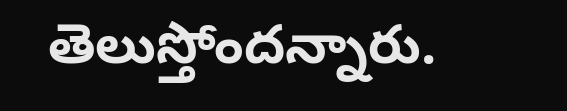తెలుస్తోందన్నారు.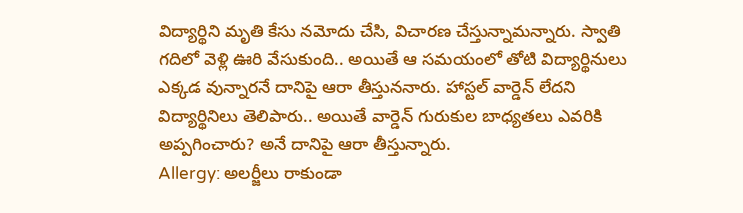విద్యార్థిని మృతి కేసు నమోదు చేసి, విచారణ చేస్తున్నామన్నారు. స్వాతి గదిలో వెళ్లి ఊరి వేసుకుంది.. అయితే ఆ సమయంలో తోటి విద్యార్థినులు ఎక్కడ వున్నారనే దానిపై ఆరా తీస్తుననారు. హాస్టల్ వార్డెన్ లేదని విద్యార్థినిలు తెలిపారు.. అయితే వార్డెన్ గురుకుల బాధ్యతలు ఎవరికి అప్పగించారు? అనే దానిపై ఆరా తీస్తున్నారు.
Allergy: అలర్జీలు రాకుండా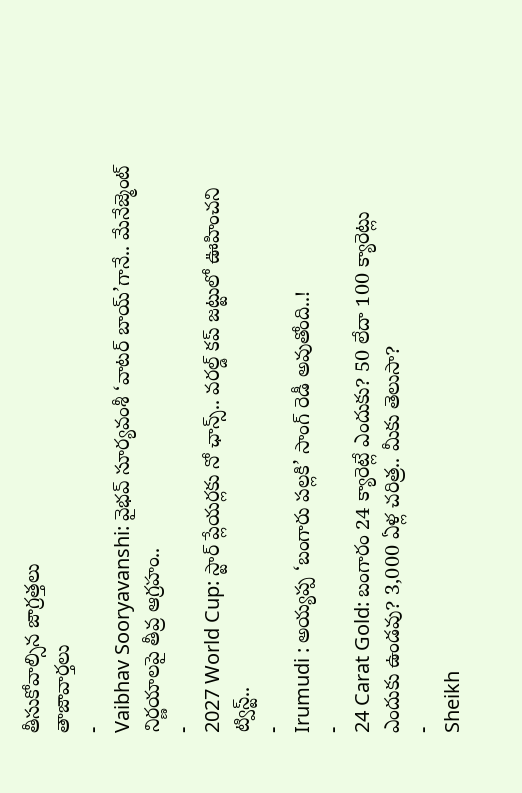తీసుకోవాల్సిన జాగ్రత్తలు
తాజావార్తలు
-
Vaibhav Sooryavanshi: వైభవ్ సూర్యవంశీ ‘వాటర్ బాయ్’గానే.. మేనేజ్మెంట్ నిర్ణయాలపై తీవ్ర ఆగ్రహం..
-
2027 World Cup: స్టార్ ప్లేయర్లకు నో ఛాన్స్.. వరల్డ్ కప్ జట్టులో ఊహించని ట్విస్ట్..
-
Irumudi : అయ్యప్ప ‘బంగారు పల్లకి’ సాంగ్ రెడీ అవుతోంది..!
-
24 Carat Gold: బంగారం 24 క్యారెట్లే ఎందుకు? 50 లేదా 100 క్యారెట్లు ఎందుకు ఉండవు? 3,000 ఏళ్ల చరిత్ర.. మీకు తెలుసా?
-
Sheikh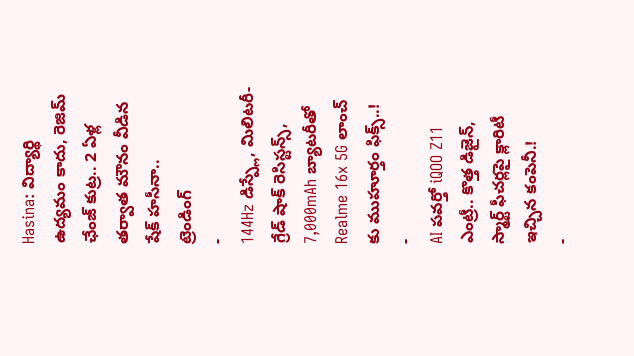Hasina: విద్యార్థి ఉద్యమం కాదు, రెజిమ్ ఛేంజ్ కుట్ర.. 2 ఏళ్ల తర్వాత మౌనం వీడిన షేక్ హసీనా..
ట్రెండింగ్
-
144Hz డిస్ప్లే, మిలిటరీ-గ్రేడ్ షాక్ రెసిస్టన్స్, 7,000mAh బ్యాటరీతో Realme 16x 5G లాంచ్ కు ముహూర్తం ఫిక్స్..!
-
AI పవర్తో iQOO Z11 ఎంట్రీ.. కొత్త డిజైన్, స్మార్ట్ ఫీచర్లపై క్లారిటీ ఇచ్చిన కంపెనీ.!
-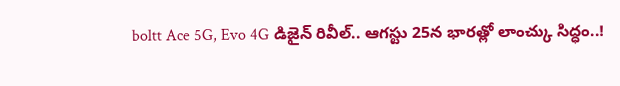boltt Ace 5G, Evo 4G డిజైన్ రివీల్.. ఆగస్టు 25న భారత్లో లాంచ్కు సిద్ధం..!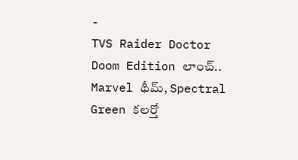-
TVS Raider Doctor Doom Edition లాంచ్.. Marvel థీమ్, Spectral Green కలర్తో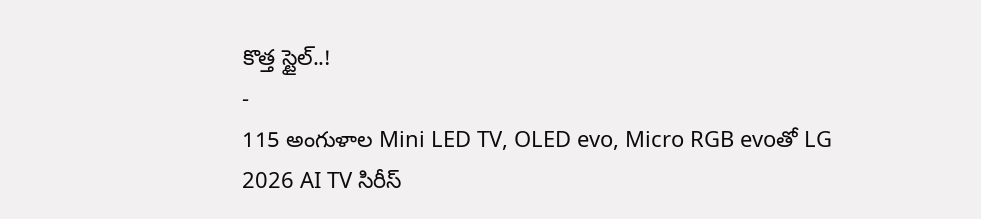కొత్త స్టైల్..!
-
115 అంగుళాల Mini LED TV, OLED evo, Micro RGB evoతో LG 2026 AI TV సిరీస్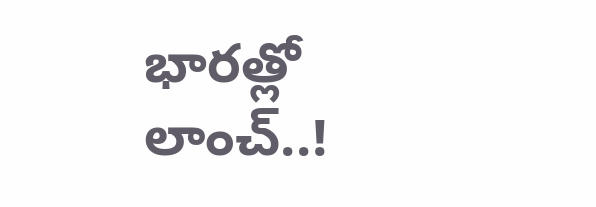భారత్లో లాంచ్..!